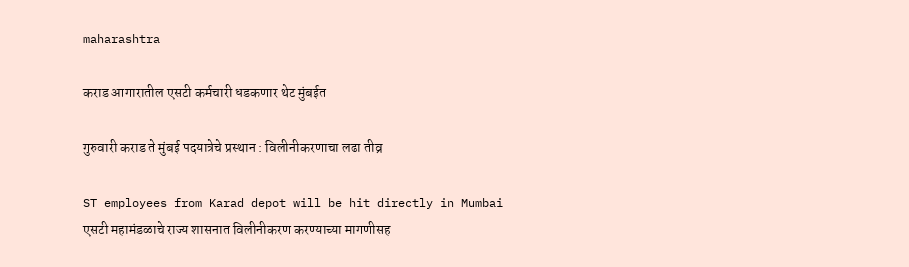maharashtra

कराड आगारातील एसटी कर्मचारी धडकणार थेट मुंबईत

गुरुवारी कराड ते मुंबई पदयात्रेचे प्रस्थान : विलीनीकरणाचा लढा तीव्र

ST employees from Karad depot will be hit directly in Mumbai
एसटी महामंडळाचे राज्य शासनात विलीनीकरण करण्याच्या मागणीसह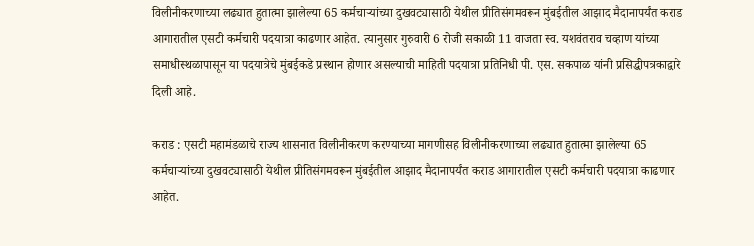विलीनीकरणाच्या लढ्यात हुतात्मा झालेल्या 65 कर्मचाऱ्यांच्या दुखवट्यासाठी येथील प्रीतिसंगमवरून मुंबईतील आझाद मैदानापर्यंत कराड आगारातील एसटी कर्मचारी पदयात्रा काढणार आहेत. त्यानुसार गुरुवारी 6 रोजी सकाळी 11 वाजता स्व. यशवंतराव चव्हाण यांच्या समाधीस्थळापासून या पदयात्रेचे मुंबईकडे प्रस्थान होणार असल्याची माहिती पदयात्रा प्रतिनिधी पी. एस. सकपाळ यांनी प्रसिद्धीपत्रकाद्वारे दिली आहे.

कराड : एसटी महामंडळाचे राज्य शासनात विलीनीकरण करण्याच्या मागणीसह विलीनीकरणाच्या लढ्यात हुतात्मा झालेल्या 65 कर्मचाऱ्यांच्या दुखवट्यासाठी येथील प्रीतिसंगमवरून मुंबईतील आझाद मैदानापर्यंत कराड आगारातील एसटी कर्मचारी पदयात्रा काढणार आहेत.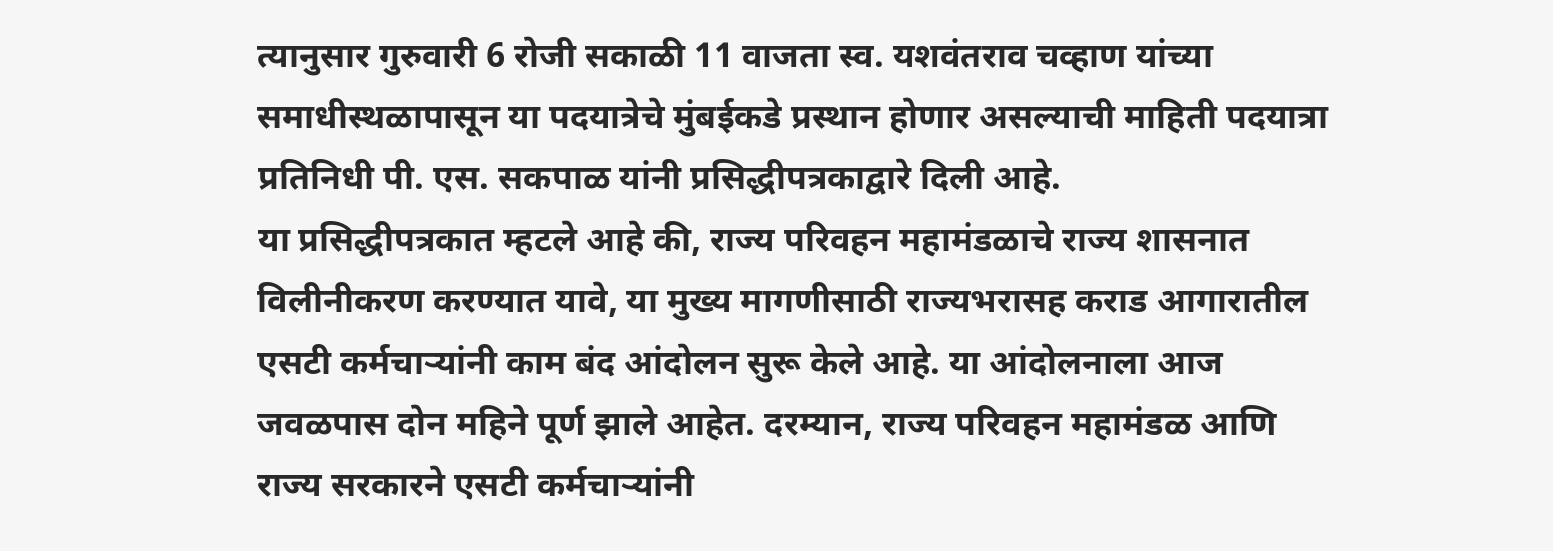त्यानुसार गुरुवारी 6 रोजी सकाळी 11 वाजता स्व. यशवंतराव चव्हाण यांच्या समाधीस्थळापासून या पदयात्रेचे मुंबईकडे प्रस्थान होणार असल्याची माहिती पदयात्रा प्रतिनिधी पी. एस. सकपाळ यांनी प्रसिद्धीपत्रकाद्वारे दिली आहे.
या प्रसिद्धीपत्रकात म्हटले आहे की, राज्य परिवहन महामंडळाचे राज्य शासनात  विलीनीकरण करण्यात यावे, या मुख्य मागणीसाठी राज्यभरासह कराड आगारातील एसटी कर्मचाऱ्यांनी काम बंद आंदोलन सुरू केले आहे. या आंदोलनाला आज जवळपास दोन महिने पूर्ण झाले आहेत. दरम्यान, राज्य परिवहन महामंडळ आणि राज्य सरकारने एसटी कर्मचाऱ्यांनी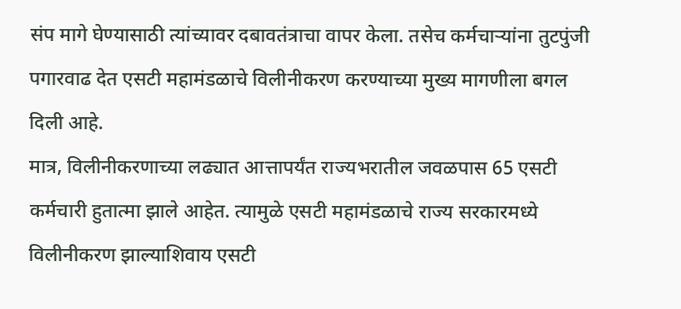संप मागे घेण्यासाठी त्यांच्यावर दबावतंत्राचा वापर केला. तसेच कर्मचाऱ्यांना तुटपुंजी पगारवाढ देत एसटी महामंडळाचे विलीनीकरण करण्याच्या मुख्य मागणीला बगल  दिली आहे.
मात्र, विलीनीकरणाच्या लढ्यात आत्तापर्यंत राज्यभरातील जवळपास 65 एसटी कर्मचारी हुतात्मा झाले आहेत. त्यामुळे एसटी महामंडळाचे राज्य सरकारमध्ये विलीनीकरण झाल्याशिवाय एसटी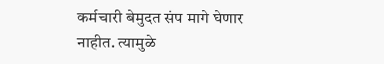कर्मचारी बेमुदत संप मागे घेणार नाहीत. त्यामुळे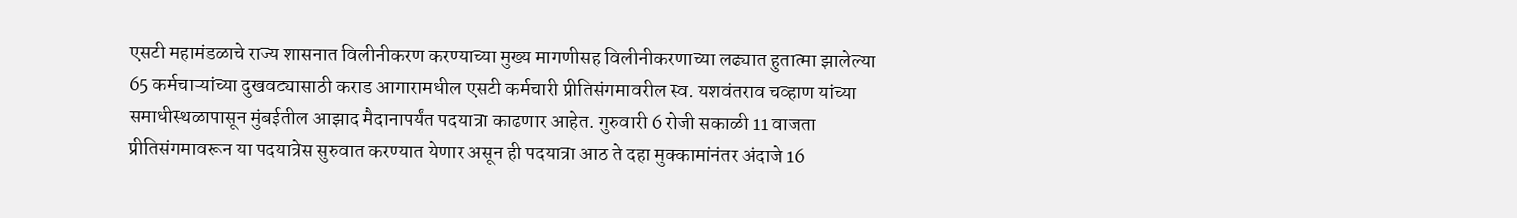एसटी महामंडळाचे राज्य शासनात विलीनीकरण करण्याच्या मुख्य मागणीसह विलीनीकरणाच्या लढ्यात हुतात्मा झालेल्या 65 कर्मचाऱ्यांच्या दुखवट्यासाठी कराड आगारामधील एसटी कर्मचारी प्रीतिसंगमावरील स्व. यशवंतराव चव्हाण यांच्या समाधीस्थळापासून मुंबईतील आझाद मैदानापर्यंत पदयात्रा काढणार आहेत. गुरुवारी 6 रोजी सकाळी 11 वाजता  प्रीतिसंगमावरून या पदयात्रेस सुरुवात करण्यात येणार असून ही पदयात्रा आठ ते दहा मुक्कामांनंतर अंदाजे 16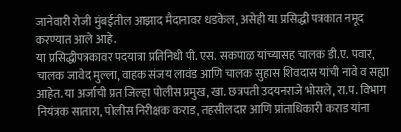जानेवारी रोजी मुंबईतील आझाद मैदानावर धडकेल, असेही या प्रसिद्धी पत्रकात नमूद करण्यात आले आहे.
या प्रसिद्धीपत्रकावर पदयात्रा प्रतिनिधी पी. एस. सकपाळ यांच्यासह चालक डी.ए. पवार, चालक जावेद मुल्ला, वाहक संजय लावंड आणि चालक सुहास शिवदास यांची नावे व सह्या आहेत. या अर्जाची प्रत जिल्हा पोलीस प्रमुख, खा. छत्रपती उदयनराजे भोसले, रा.प. विभाग नियंत्रक सातारा, पोलीस निरीक्षक कराड, तहसीलदार आणि प्रांताधिकारी कराड यांना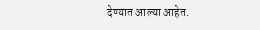देण्यात आल्या आहेत.